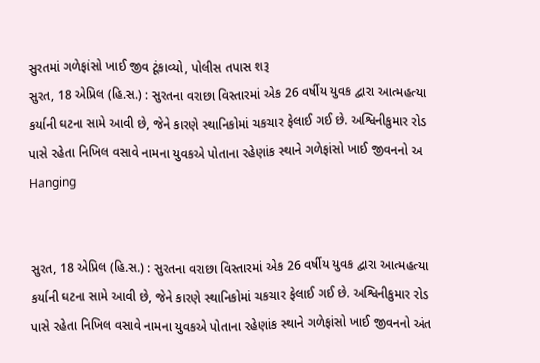સુરતમાં ગળેફાંસો ખાઈ જીવ ટૂંકાવ્યો, પોલીસ તપાસ શરૂ
સુરત, 18 એપ્રિલ (હિ.સ.) : સુરતના વરાછા વિસ્તારમાં એક 26 વર્ષીય યુવક દ્વારા આત્મહત્યા કર્યાની ઘટના સામે આવી છે, જેને કારણે સ્થાનિકોમાં ચકચાર ફેલાઈ ગઈ છે. અશ્વિનીકુમાર રોડ પાસે રહેતા નિખિલ વસાવે નામના યુવકએ પોતાના રહેણાંક સ્થાને ગળેફાંસો ખાઈ જીવનનો અ
Hanging


સુરત, 18 એપ્રિલ (હિ.સ.) : સુરતના વરાછા વિસ્તારમાં એક 26 વર્ષીય યુવક દ્વારા આત્મહત્યા કર્યાની ઘટના સામે આવી છે, જેને કારણે સ્થાનિકોમાં ચકચાર ફેલાઈ ગઈ છે. અશ્વિનીકુમાર રોડ પાસે રહેતા નિખિલ વસાવે નામના યુવકએ પોતાના રહેણાંક સ્થાને ગળેફાંસો ખાઈ જીવનનો અંત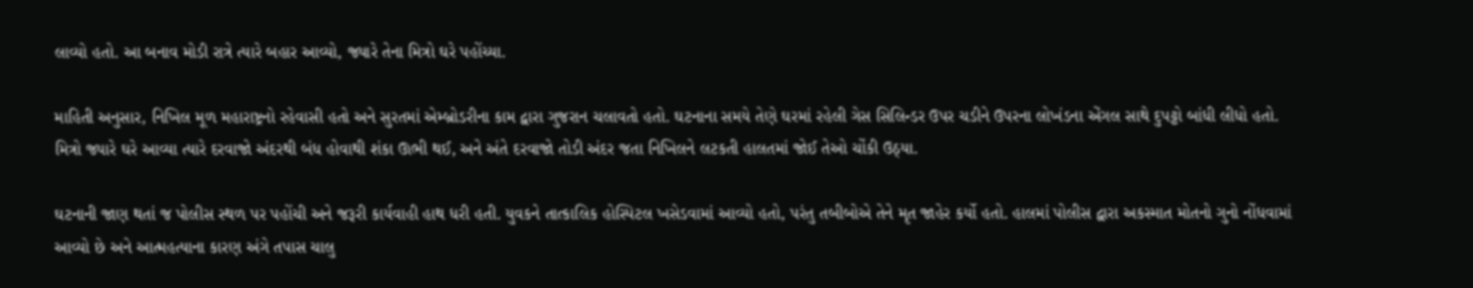લાવ્યો હતો. આ બનાવ મોડી રાત્રે ત્યારે બહાર આવ્યો, જ્યારે તેના મિત્રો ઘરે પહોંચ્યા.

માહિતી અનુસાર, નિખિલ મૂળ મહારાષ્ટ્રનો રહેવાસી હતો અને સુરતમાં એમ્બ્રોડરીના કામ દ્વારા ગુજરાન ચલાવતો હતો. ઘટનાના સમયે તેણે ઘરમાં રહેલી ગેસ સિલિન્ડર ઉપર ચડીને ઉપરના લોખંડના એંગલ સાથે દુપટ્ટો બાંધી લીધો હતો. મિત્રો જ્યારે ઘરે આવ્યા ત્યારે દરવાજો અંદરથી બંધ હોવાથી શંકા ઊભી થઈ, અને અંતે દરવાજો તોડી અંદર જતા નિખિલને લટકતી હાલતમાં જોઈ તેઓ ચોંકી ઉઠ્યા.

ઘટનાની જાણ થતાં જ પોલીસ સ્થળ પર પહોંચી અને જરૂરી કાર્યવાહી હાથ ધરી હતી. યુવકને તાત્કાલિક હોસ્પિટલ ખસેડવામાં આવ્યો હતો, પરંતુ તબીબોએ તેને મૃત જાહેર કર્યો હતો. હાલમાં પોલીસ દ્વારા અકસ્માત મોતનો ગુનો નોંધવામાં આવ્યો છે અને આત્મહત્યાના કારણ અંગે તપાસ ચાલુ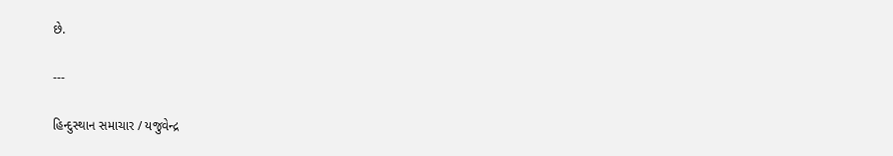છે.

---

હિન્દુસ્થાન સમાચાર / યજુવેન્દ્ર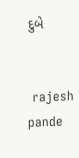દુબે


 rajesh pande